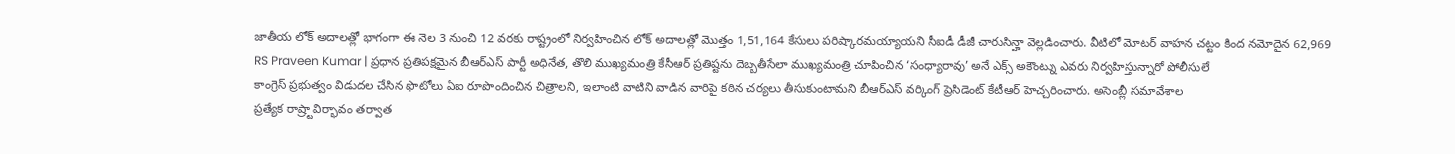జాతీయ లోక్ అదాలత్లో భాగంగా ఈ నెల 3 నుంచి 12 వరకు రాష్ట్రంలో నిర్వహించిన లోక్ అదాలత్లో మొత్తం 1,51,164 కేసులు పరిష్కారమయ్యాయని సీఐడీ డీజీ చారుసిన్హా వెల్లడించారు. వీటిలో మోటర్ వాహన చట్టం కింద నమోదైన 62,969
RS Praveen Kumar | ప్రధాన ప్రతిపక్షమైన బీఆర్ఎస్ పార్టీ అధినేత, తొలి ముఖ్యమంత్రి కేసీఆర్ ప్రతిష్టను దెబ్బతీసేలా ముఖ్యమంత్రి చూపించిన ‘సంధ్యారావు’ అనే ఎక్స్ అకౌంట్ను ఎవరు నిర్వహిస్తున్నారో పోలీసులే
కాంగ్రెస్ ప్రభుత్వం విడుదల చేసిన ఫొటోలు ఏఐ రూపొందించిన చిత్రాలని, ఇలాంటి వాటిని వాడిన వారిపై కఠిన చర్యలు తీసుకుంటామని బీఆర్ఎస్ వర్కింగ్ ప్రెసిడెంట్ కేటీఆర్ హెచ్చరించారు. అసెంబ్లీ సమావేశాల
ప్రత్యేక రాష్ర్టావిర్భావం తర్వాత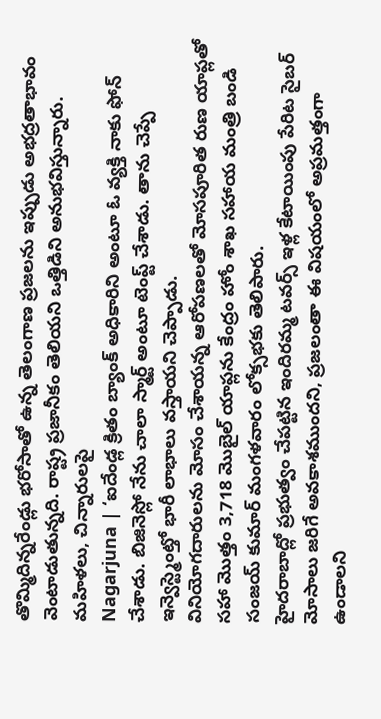తొమ్మిదిన్నరేండ్లు భరోసాతో ఉన్న తెలంగాణ ప్రజలను ఇప్పుడు అభద్రతాభావం వెంటాడుతున్నది. రాష్ట్ర ప్రజానీకం తెలియని ఒత్తిడిని అనుభవిస్తున్నారు. మహిళలు, చిన్నారులపై
Nagarjuna | ‘ఐదేండ్ల క్రితం బ్యాంక్ అధికారిని అంటూ ఓ వ్యక్తి నాకు ఫోన్ చేశాడు. బిజినెస్లో నేను చాలా స్మార్ట్ అంటూ టెంప్ట్ చేశాడు. తాను చెప్పే ఇన్వెస్ట్మెంట్తో భారీ లాభాలు వస్తాయని చెప్పాడు.
వినియోగదారులను మోసం చేశాయన్న ఆరోపణలతో మోసపూరిత రుణ యాప్లతో సహా మొత్తం 3,718 మొబైల్ యాప్లను కేంద్రం హోం శాఖ సహాయ మంత్రి బండి సంజయ్ కుమార్ మంగళవారం లోక్సభకు తెలిపారు.
హైదరాబాద్లో ప్రభుత్వం చేపట్టిన ఇందిరమ్మ టవర్స్ ఇళ్ల కేటాయింపు పేరిట సైబర్ మోసాలు జరిగే అవకాశముందని, ప్రజలంతా ఈ విషయంలో అప్రమత్తంగా ఉండాలని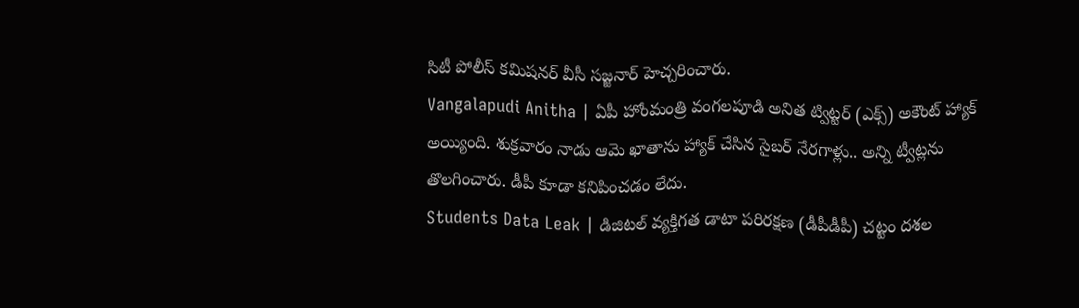సిటీ పోలీస్ కమిషనర్ వీసీ సజ్జనార్ హెచ్చరించారు.
Vangalapudi Anitha | ఏపీ హోంమంత్రి వంగలపూడి అనిత ట్విట్టర్ (ఎక్స్) అకౌంట్ హ్యాక్ అయ్యింది. శుక్రవారం నాడు ఆమె ఖాతాను హ్యాక్ చేసిన సైబర్ నేరగాళ్లు.. అన్ని ట్వీట్లను తొలగించారు. డీపీ కూడా కనిపించడం లేదు.
Students Data Leak | డిజిటల్ వ్యక్తిగత డాటా పరిరక్షణ (డీపీడీపీ) చట్టం దశల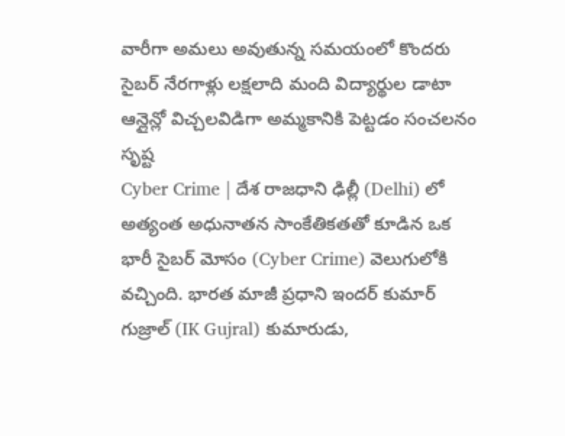వారీగా అమలు అవుతున్న సమయంలో కొందరు సైబర్ నేరగాళ్లు లక్షలాది మంది విద్యార్థుల డాటా ఆన్లైన్లో విచ్చలవిడిగా అమ్మకానికి పెట్టడం సంచలనం సృష్ట
Cyber Crime | దేశ రాజధాని ఢిల్లీ (Delhi) లో అత్యంత అధునాతన సాంకేతికతతో కూడిన ఒక భారీ సైబర్ మోసం (Cyber Crime) వెలుగులోకి వచ్చింది. భారత మాజీ ప్రధాని ఇందర్ కుమార్ గుజ్రాల్ (IK Gujral) కుమారుడు,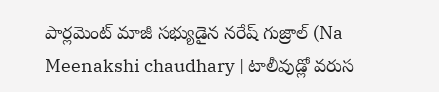పార్లమెంట్ మాజీ సభ్యుడైన నరేష్ గుజ్రాల్ (Na
Meenakshi chaudhary | టాలీవుడ్లో వరుస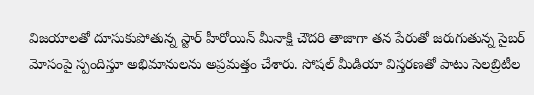విజయాలతో దూసుకుపోతున్న స్టార్ హీరోయిన్ మీనాక్షి చౌదరి తాజాగా తన పేరుతో జరుగుతున్న సైబర్ మోసంపై స్పందిస్తూ అభిమానులను అప్రమత్తం చేశారు. సోషల్ మీడియా విస్తరణతో పాటు సెలబ్రిటీల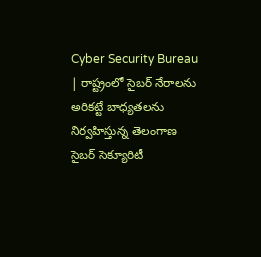Cyber Security Bureau | రాష్ట్రంలో సైబర్ నేరాలను అరికట్టే బాధ్యతలను నిర్వహిస్తున్న తెలంగాణ సైబర్ సెక్యూరిటీ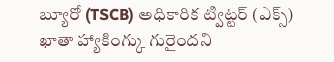బ్యూరో (TSCB) అధికారిక ట్విట్టర్ (ఎక్స్) ఖాతా హ్యాకింగ్కు గురైందని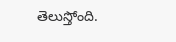తెలుస్తోంది.